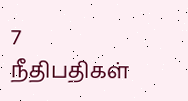7 நீதிபதிகள்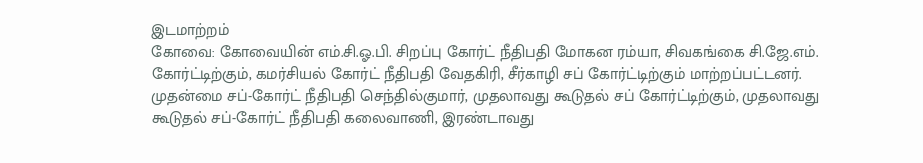இடமாற்றம்
கோவை: கோவையின் எம்.சி.ஓ.பி. சிறப்பு கோர்ட் நீதிபதி மோகன ரம்யா, சிவகங்கை சி.ஜே.எம். கோர்ட்டிற்கும், கமர்சியல் கோர்ட் நீதிபதி வேதகிரி, சீர்காழி சப் கோர்ட்டிற்கும் மாற்றப்பட்டனர்.
முதன்மை சப்-கோர்ட் நீதிபதி செந்தில்குமார், முதலாவது கூடுதல் சப் கோர்ட்டிற்கும், முதலாவது கூடுதல் சப்-கோர்ட் நீதிபதி கலைவாணி, இரண்டாவது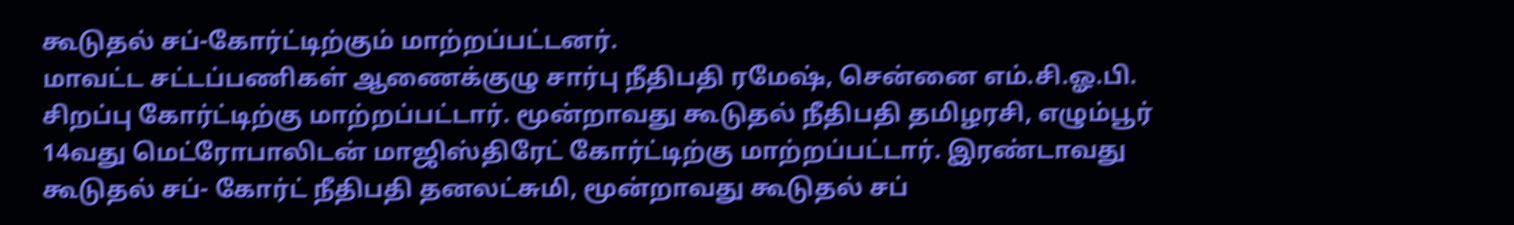கூடுதல் சப்-கோர்ட்டிற்கும் மாற்றப்பட்டனர்.
மாவட்ட சட்டப்பணிகள் ஆணைக்குழு சார்பு நீதிபதி ரமேஷ், சென்னை எம்.சி.ஓ.பி. சிறப்பு கோர்ட்டிற்கு மாற்றப்பட்டார். மூன்றாவது கூடுதல் நீதிபதி தமிழரசி, எழும்பூர் 14வது மெட்ரோபாலிடன் மாஜிஸ்திரேட் கோர்ட்டிற்கு மாற்றப்பட்டார். இரண்டாவது கூடுதல் சப்- கோர்ட் நீதிபதி தனலட்சுமி, மூன்றாவது கூடுதல் சப்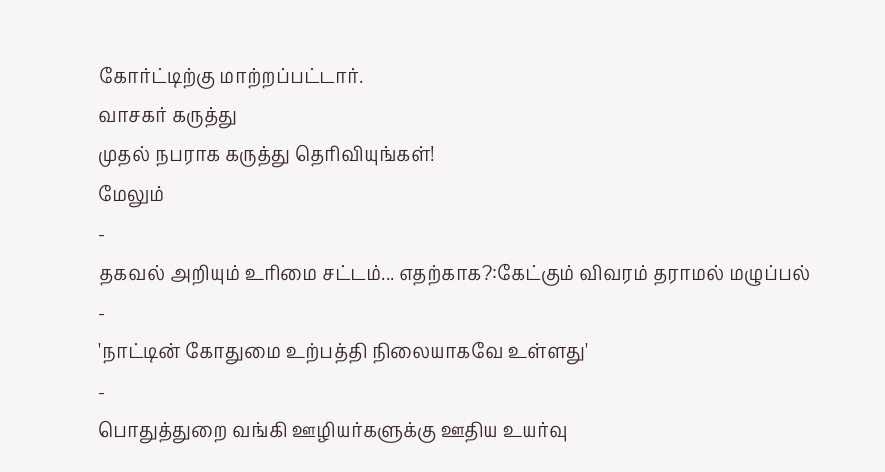கோர்ட்டிற்கு மாற்றப்பட்டார்.
வாசகர் கருத்து
முதல் நபராக கருத்து தெரிவியுங்கள்!
மேலும்
-
தகவல் அறியும் உரிமை சட்டம்... எதற்காக?:கேட்கும் விவரம் தராமல் மழுப்பல்
-
'நாட்டின் கோதுமை உற்பத்தி நிலையாகவே உள்ளது'
-
பொதுத்துறை வங்கி ஊழியர்களுக்கு ஊதிய உயர்வு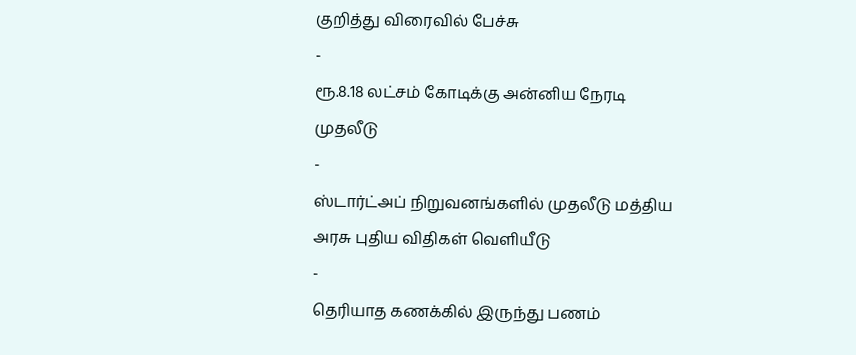குறித்து விரைவில் பேச்சு
-
ரூ.8.18 லட்சம் கோடிக்கு அன்னிய நேரடி முதலீடு
-
ஸ்டார்ட்அப் நிறுவனங்களில் முதலீடு மத்திய அரசு புதிய விதிகள் வெளியீடு
-
தெரியாத கணக்கில் இருந்து பணம்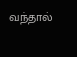வந்தால்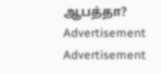ஆபத்தா?
Advertisement
Advertisement